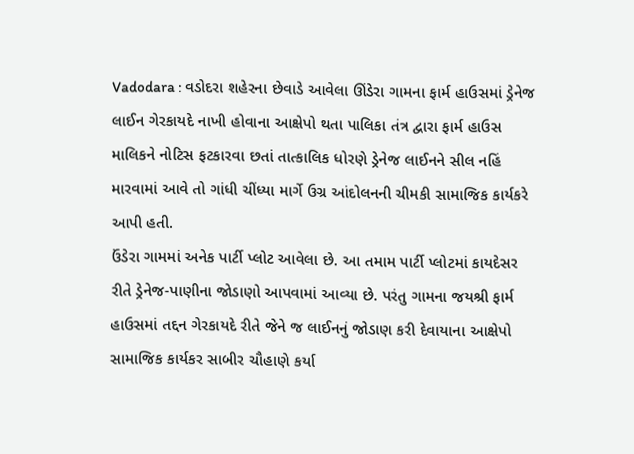Vadodara : વડોદરા શહેરના છેવાડે આવેલા ઊંડેરા ગામના ફાર્મ હાઉસમાં ડ્રેનેજ લાઈન ગેરકાયદે નાખી હોવાના આક્ષેપો થતા પાલિકા તંત્ર દ્વારા ફાર્મ હાઉસ માલિકને નોટિસ ફટકારવા છતાં તાત્કાલિક ધોરણે ડ્રેનેજ લાઈનને સીલ નહિં મારવામાં આવે તો ગાંધી ચીંધ્યા માર્ગે ઉગ્ર આંદોલનની ચીમકી સામાજિક કાર્યકરે આપી હતી.
ઉંડેરા ગામમાં અનેક પાર્ટી પ્લોટ આવેલા છે. આ તમામ પાર્ટી પ્લોટમાં કાયદેસર રીતે ડ્રેનેજ-પાણીના જોડાણો આપવામાં આવ્યા છે. પરંતુ ગામના જયશ્રી ફાર્મ હાઉસમાં તદ્દન ગેરકાયદે રીતે જેને જ લાઈનનું જોડાણ કરી દેવાયાના આક્ષેપો સામાજિક કાર્યકર સાબીર ચૌહાણે કર્યા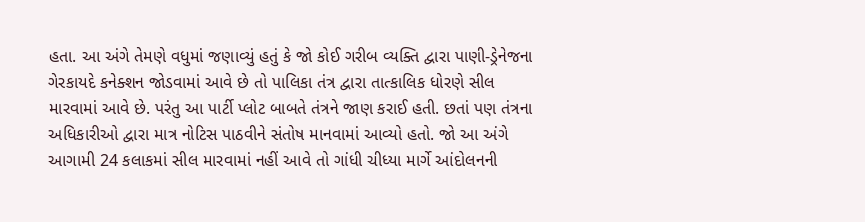હતા. આ અંગે તેમણે વધુમાં જણાવ્યું હતું કે જો કોઈ ગરીબ વ્યક્તિ દ્વારા પાણી-ડ્રેનેજના ગેરકાયદે કનેક્શન જોડવામાં આવે છે તો પાલિકા તંત્ર દ્વારા તાત્કાલિક ધોરણે સીલ મારવામાં આવે છે. પરંતુ આ પાર્ટી પ્લોટ બાબતે તંત્રને જાણ કરાઈ હતી. છતાં પણ તંત્રના અધિકારીઓ દ્વારા માત્ર નોટિસ પાઠવીને સંતોષ માનવામાં આવ્યો હતો. જો આ અંગે આગામી 24 કલાકમાં સીલ મારવામાં નહીં આવે તો ગાંધી ચીધ્યા માર્ગે આંદોલનની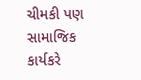ચીમકી પણ સામાજિક કાર્યકરે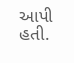આપી હતી.